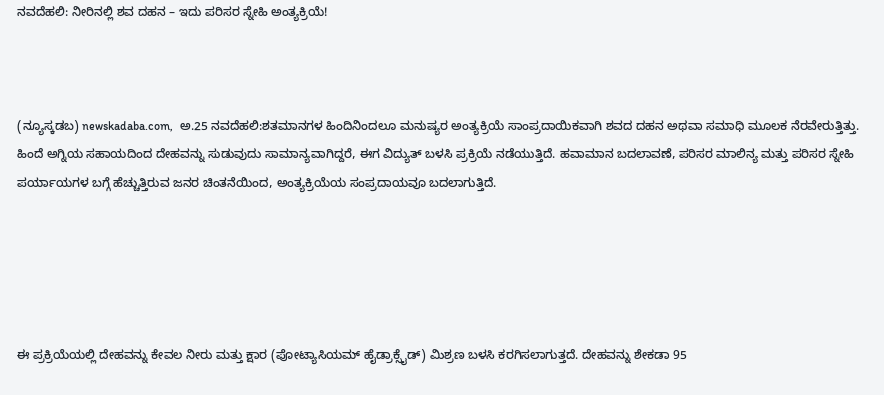ನವದೆಹಲಿ: ನೀರಿನಲ್ಲಿ ಶವ ದಹನ – ಇದು ಪರಿಸರ ಸ್ನೇಹಿ ಅಂತ್ಯಕ್ರಿಯೆ!



(ನ್ಯೂಸ್ಕಡಬ) newskadaba.com,  ಅ.25 ನವದೆಹಲಿ:ಶತಮಾನಗಳ ಹಿಂದಿನಿಂದಲೂ ಮನುಷ್ಯರ ಅಂತ್ಯಕ್ರಿಯೆ ಸಾಂಪ್ರದಾಯಿಕವಾಗಿ ಶವದ ದಹನ ಅಥವಾ ಸಮಾಧಿ ಮೂಲಕ ನೆರವೇರುತ್ತಿತ್ತು. ಹಿಂದೆ ಅಗ್ನಿಯ ಸಹಾಯದಿಂದ ದೇಹವನ್ನು ಸುಡುವುದು ಸಾಮಾನ್ಯವಾಗಿದ್ದರೆ, ಈಗ ವಿದ್ಯುತ್ ಬಳಸಿ ಪ್ರಕ್ರಿಯೆ ನಡೆಯುತ್ತಿದೆ. ಹವಾಮಾನ ಬದಲಾವಣೆ, ಪರಿಸರ ಮಾಲಿನ್ಯ ಮತ್ತು ಪರಿಸರ ಸ್ನೇಹಿ ಪರ್ಯಾಯಗಳ ಬಗ್ಗೆ ಹೆಚ್ಚುತ್ತಿರುವ ಜನರ ಚಿಂತನೆಯಿಂದ, ಅಂತ್ಯಕ್ರಿಯೆಯ ಸಂಪ್ರದಾಯವೂ ಬದಲಾಗುತ್ತಿದೆ.





ಈ ಪ್ರಕ್ರಿಯೆಯಲ್ಲಿ ದೇಹವನ್ನು ಕೇವಲ ನೀರು ಮತ್ತು ಕ್ಷಾರ (ಪೋಟ್ಯಾಸಿಯಮ್ ಹೈಡ್ರಾಕ್ಸೈಡ್) ಮಿಶ್ರಣ ಬಳಸಿ ಕರಗಿಸಲಾಗುತ್ತದೆ. ದೇಹವನ್ನು ಶೇಕಡಾ 95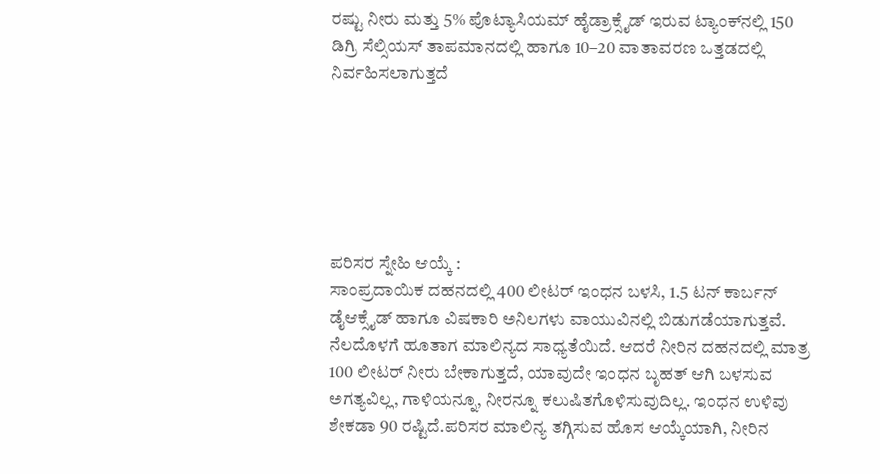ರಷ್ಟು ನೀರು ಮತ್ತು 5% ಪೊಟ್ಯಾಸಿಯಮ್ ಹೈಡ್ರಾಕ್ಸೈಡ್ ಇರುವ ಟ್ಯಾಂಕ್‌ನಲ್ಲಿ 150 ಡಿಗ್ರಿ ಸೆಲ್ಸಿಯಸ್ ತಾಪಮಾನದಲ್ಲಿ ಹಾಗೂ 10–20 ವಾತಾವರಣ ಒತ್ತಡದಲ್ಲಿ ನಿರ್ವಹಿಸಲಾಗುತ್ತದೆ






ಪರಿಸರ ಸ್ನೇಹಿ ಆಯ್ಕೆ :
ಸಾಂಪ್ರದಾಯಿಕ ದಹನದಲ್ಲಿ 400 ಲೀಟರ್ ಇಂಧನ ಬಳಸಿ, 1.5 ಟನ್ ಕಾರ್ಬನ್ ಡೈಆಕ್ಸೈಡ್ ಹಾಗೂ ವಿಷಕಾರಿ ಅನಿಲಗಳು ವಾಯುವಿನಲ್ಲಿ ಬಿಡುಗಡೆಯಾಗುತ್ತವೆ. ನೆಲದೊಳಗೆ ಹೂತಾಗ ಮಾಲಿನ್ಯದ ಸಾಧ್ಯತೆಯಿದೆ. ಆದರೆ ನೀರಿನ ದಹನದಲ್ಲಿ ಮಾತ್ರ 100 ಲೀಟರ್ ನೀರು ಬೇಕಾಗುತ್ತದೆ, ಯಾವುದೇ ಇಂಧನ ಬೃಹತ್ ಆಗಿ ಬಳಸುವ ಅಗತ್ಯವಿಲ್ಲ, ಗಾಳಿಯನ್ನೂ, ನೀರನ್ನೂ ಕಲುಷಿತಗೊಳಿಸುವುದಿಲ್ಲ. ಇಂಧನ ಉಳಿವು ಶೇಕಡಾ 90 ರಷ್ಟಿದೆ.ಪರಿಸರ ಮಾಲಿನ್ಯ ತಗ್ಗಿಸುವ ಹೊಸ ಆಯ್ಕೆಯಾಗಿ, ನೀರಿನ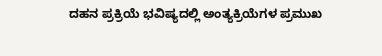ದಹನ ಪ್ರಕ್ರಿಯೆ ಭವಿಷ್ಯದಲ್ಲಿ ಅಂತ್ಯಕ್ರಿಯೆಗಳ ಪ್ರಮುಖ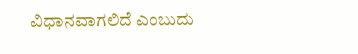ವಿಧಾನವಾಗಲಿದೆ ಎಂಬುದು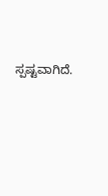ಸ್ಪಷ್ಟವಾಗಿದೆ.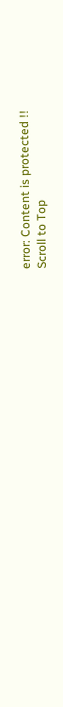error: Content is protected !!
Scroll to Top